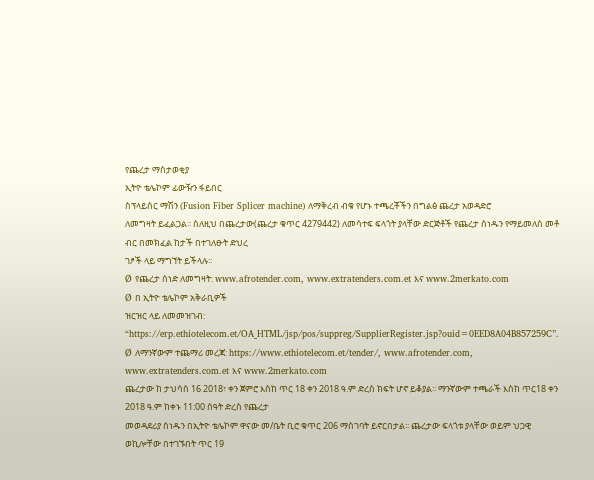የጨረታ ማስታወቂያ
ኢትዮ ቴሌኮም ፊውዥን ፋይበር
ስፕላይሰር ማሽን (Fusion Fiber Splicer machine) ለማቅረብ ብቁ የሆኑ ተጫረቾችን በግልፅ ጨረታ አወዳድሮ
ለመግዛት ይፈልጋል፡፡ ስለዚህ በጨረታው(ጨረታ ቁጥር 4279442) ለመሳተፍ ፍላጎት ያላቸው ድርጅቶች የጨረታ ሰነዱን የማይመለስ መቶ ብር በመክፈል ከታች በተገለፁት ድህረ
ገፆች ላይ ማግኘት ይችላሉ፡፡
Ø የጨረታ ሰነድ ለመግዛት: www.afrotender.com, www.extratenders.com.et እና www.2merkato.com
Ø በ ኢትዮ ቴሌኮም አቅራቢዎች
ዝርዝር ላይ ለመመዝገብ: “https://erp.ethiotelecom.et/OA_HTML/jsp/pos/suppreg/SupplierRegister.jsp?ouid=0EED8A04B857259C”.
Ø ለማንኛውም ተጨማሪ መረጃ: https://www.ethiotelecom.et/tender/, www.afrotender.com, www.extratenders.com.et እና www.2merkato.com
ጨረታው ከ ታህሳስ 16 2018፣ ቀን ጀምሮ እስከ ጥር 18 ቀን 2018 ዓ.ም ድረስ ክፍት ሆኖ ይቆያል፡፡ ማንኛውም ተጫራች እስከ ጥር18 ቀን 2018 ዓ.ም ከቀኑ 11:00 ሰዓት ድረስ የጨረታ
መወዳደሪያ ሰነዱን በኢትዮ ቴሌኮም ዋናው መ/ቤት ቢሮ ቁጥር 206 ማስገባት ይኖርበታል፡፡ ጨረታው ፍላጎቱ ያላቸው ወይም ህጋዊ ወኪሎቸው በተገኙበት ጥር 19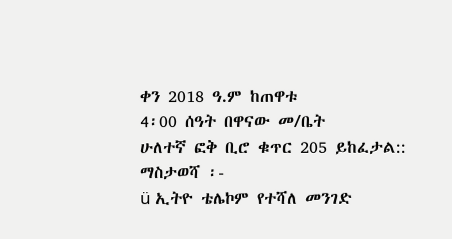ቀን 2018 ዓ.ም ከጠዋቱ
4፡00 ሰዓት በዋናው መ/ቤት
ሁለተኛ ፎቅ ቢሮ ቁጥር 205 ይከፈታል::
ማስታወሻ ፡-
ü ኢትዮ ቴሌኮም የተሻለ መንገድ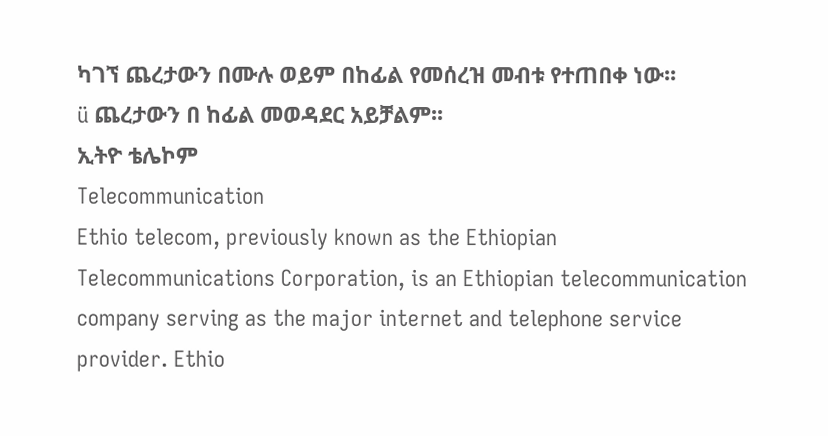ካገኘ ጨረታውን በሙሉ ወይም በከፊል የመሰረዝ መብቱ የተጠበቀ ነው፡፡
ü ጨረታውን በ ከፊል መወዳደር አይቻልም፡፡
ኢትዮ ቴሌኮም
Telecommunication
Ethio telecom, previously known as the Ethiopian Telecommunications Corporation, is an Ethiopian telecommunication company serving as the major internet and telephone service provider. Ethio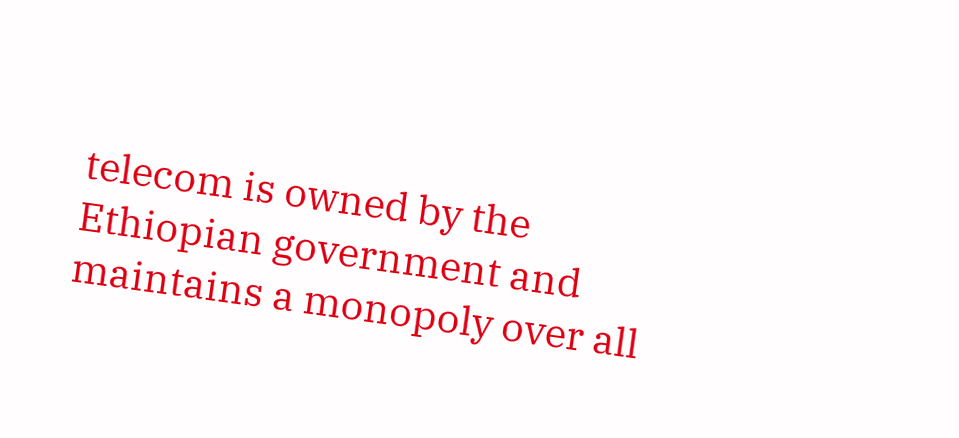telecom is owned by the Ethiopian government and maintains a monopoly over all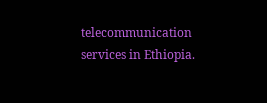telecommunication services in Ethiopia.